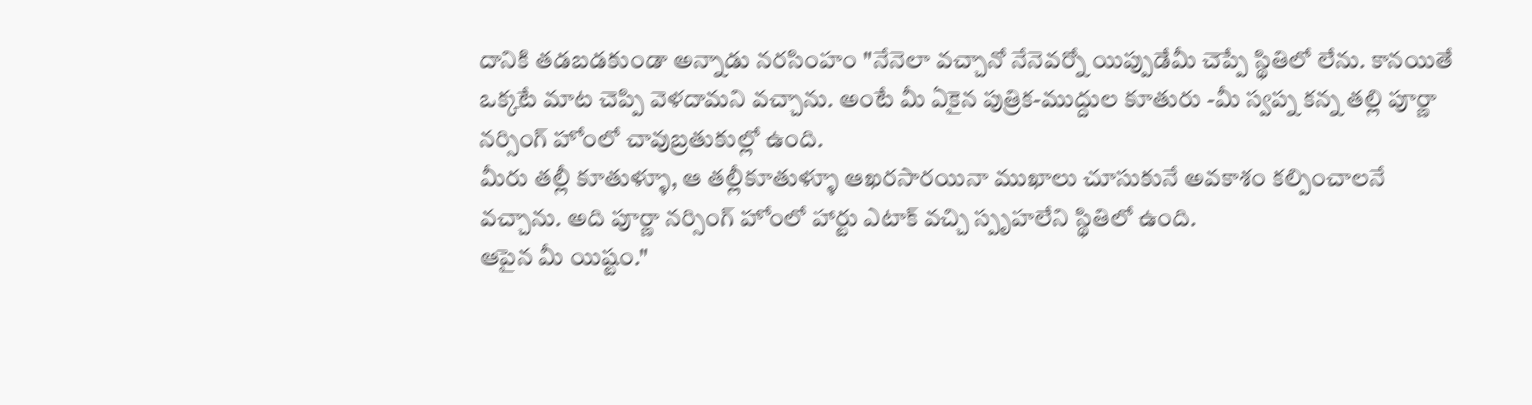దానికి తడబడకుండా అన్నాడు నరసింహం "నేనెలా వచ్చానో నేనెవర్నో యిప్పుడేమీ చెప్పే స్థితిలో లేను. కానయితే ఒక్కటే మాట చెప్పి వెళదామని వచ్చాను. అంటే మీ ఏకైన పుత్రిక-ముద్దుల కూతురు -మీ స్వప్న కన్న తల్లి పూర్ణా నర్సింగ్ హోంలో చావుబ్రతుకుల్లో ఉంది.
మీరు తల్లీ కూతుళ్ళూ, ఆ తల్లీకూతుళ్ళూ ఆఖరసారయినా ముఖాలు చూసుకునే అవకాశం కల్పించాలనే వచ్చాను. అది పూర్ణా నర్సింగ్ హోంలో హార్టు ఎటాక్ వచ్చి స్పృహలేని స్థితిలో ఉంది.
ఆపైన మీ యిష్టం."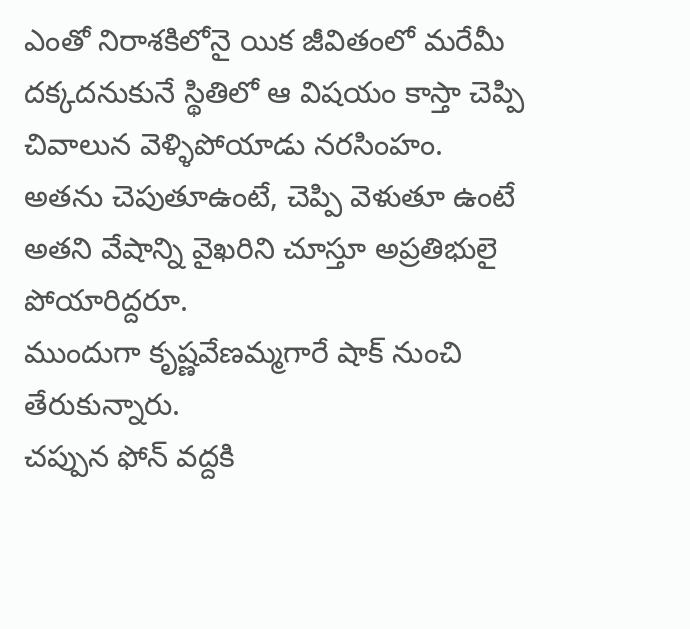ఎంతో నిరాశకిలోనై యిక జీవితంలో మరేమీ దక్కదనుకునే స్థితిలో ఆ విషయం కాస్తా చెప్పి చివాలున వెళ్ళిపోయాడు నరసింహం.
అతను చెపుతూఉంటే, చెప్పి వెళుతూ ఉంటే అతని వేషాన్ని వైఖరిని చూస్తూ అప్రతిభులై పోయారిద్దరూ.
ముందుగా కృష్ణవేణమ్మగారే షాక్ నుంచి తేరుకున్నారు.
చప్పున ఫోన్ వద్దకి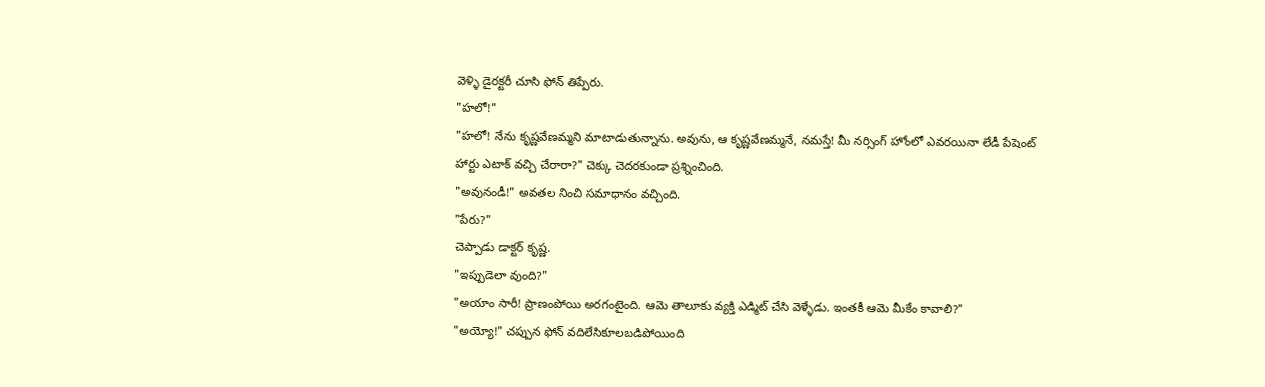వెళ్ళి డైరక్టరీ చూసి ఫోన్ తిప్పేరు.
"హలో!"
"హలో! నేను కృష్ణవేణమ్మని మాటాడుతున్నాను. అవును, ఆ కృష్ణవేణమ్మనే, నమస్తే! మీ నర్సింగ్ హోంలో ఎవరయినా లేడీ పేషెంట్ హార్టు ఎటాక్ వచ్చి చేరారా?" చెక్కు చెదరకుండా ప్రశ్నించింది.
"అవునండీ!" అవతల నించి సమాధానం వచ్చింది.
"పేరు?"
చెప్పాడు డాక్టర్ కృష్ణ.
"ఇప్పుడెలా వుంది?"
"అయాం సారీ! ప్రాణంపోయి అరగంటైంది. ఆమె తాలూకు వ్యక్తి ఎడ్మిట్ చేసి వెళ్ళేడు. ఇంతకీ ఆమె మీకేం కావాలి?"
"అయ్యో!" చప్పున ఫోన్ వదిలేసికూలబడిపోయింది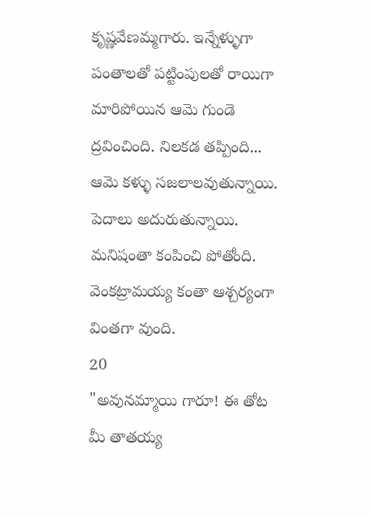కృష్ణవేణమ్మగారు. ఇన్నేళ్ళుగా పంతాలతో పట్టింపులతో రాయిగా మారిపోయిన ఆమె గుండె ద్రవించింది. నిలకడ తప్పింది... ఆమె కళ్ళు సజలాలవుతున్నాయి. పెదాలు అదురుతున్నాయి. మనిషంతా కంపించి పోతోంది.
వెంకట్రామయ్య కంతా ఆశ్చర్యంగా వింతగా వుంది.
20
"అవునమ్మాయి గారూ! ఈ తోట మీ తాతయ్య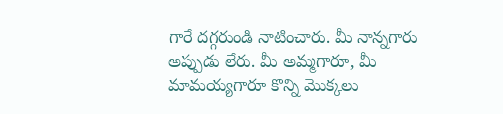గారే దగ్గరుండి నాటించారు. మీ నాన్నగారు అప్పుడు లేరు. మీ అమ్మగారూ, మీ మామయ్యగారూ కొన్ని మొక్కలు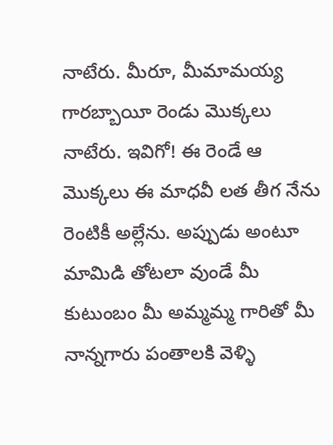నాటేరు. మీరూ, మీమామయ్య గారబ్బాయీ రెండు మొక్కలు నాటేరు. ఇవిగో! ఈ రెండే ఆ మొక్కలు ఈ మాధవీ లత తీగ నేను రెంటికీ అల్లేను. అప్పుడు అంటూ మామిడి తోటలా వుండే మీ కుటుంబం మీ అమ్మమ్మ గారితో మీ నాన్నగారు పంతాలకి వెళ్ళి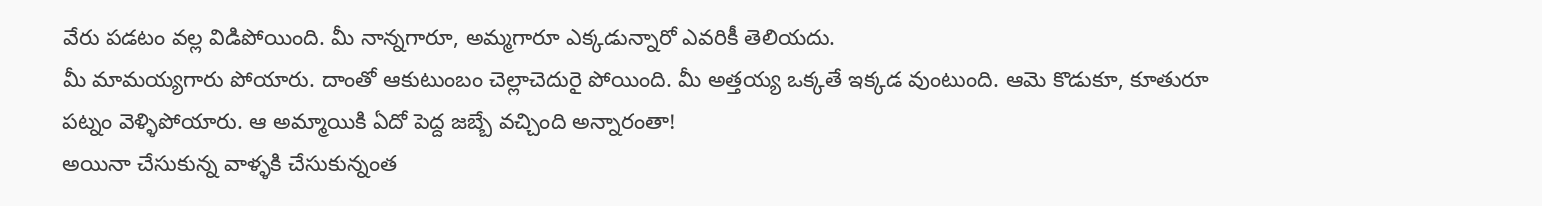వేరు పడటం వల్ల విడిపోయింది. మీ నాన్నగారూ, అమ్మగారూ ఎక్కడున్నారో ఎవరికీ తెలియదు.
మీ మామయ్యగారు పోయారు. దాంతో ఆకుటుంబం చెల్లాచెదురై పోయింది. మీ అత్తయ్య ఒక్కతే ఇక్కడ వుంటుంది. ఆమె కొడుకూ, కూతురూ పట్నం వెళ్ళిపోయారు. ఆ అమ్మాయికి ఏదో పెద్ద జబ్బే వచ్చింది అన్నారంతా!
అయినా చేసుకున్న వాళ్ళకి చేసుకున్నంత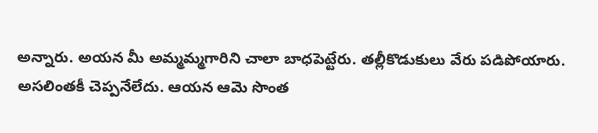అన్నారు. అయన మీ అమ్మమ్మగారిని చాలా బాధపెట్టేరు. తల్లీకొడుకులు వేరు పడిపోయారు. అసలింతకీ చెప్పనేలేదు. ఆయన ఆమె సొంత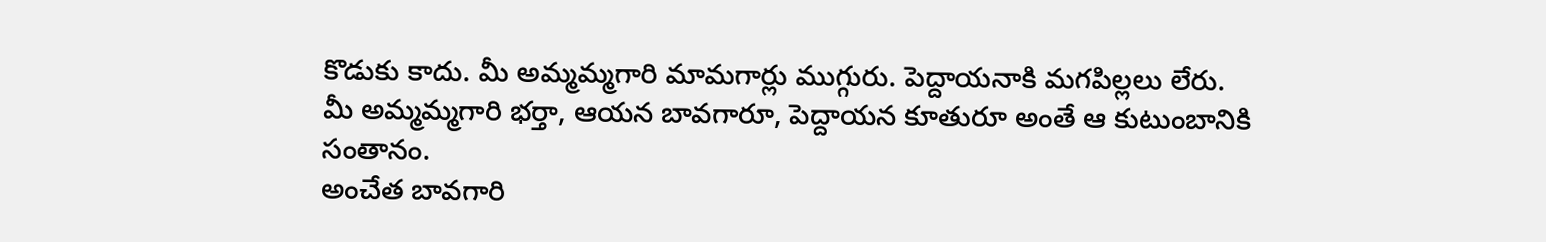కొడుకు కాదు. మీ అమ్మమ్మగారి మామగార్లు ముగ్గురు. పెద్దాయనాకి మగపిల్లలు లేరు. మీ అమ్మమ్మగారి భర్తా, ఆయన బావగారూ, పెద్దాయన కూతురూ అంతే ఆ కుటుంబానికి సంతానం.
అంచేత బావగారి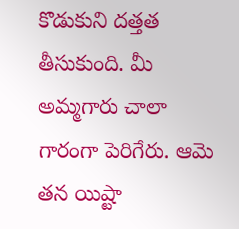కొడుకుని దత్తత తీసుకుంది. మీ అమ్మగారు చాలా గారంగా పెరిగేరు. ఆమె తన యిష్టా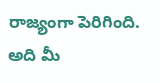రాజ్యంగా పెరిగింది. అది మీ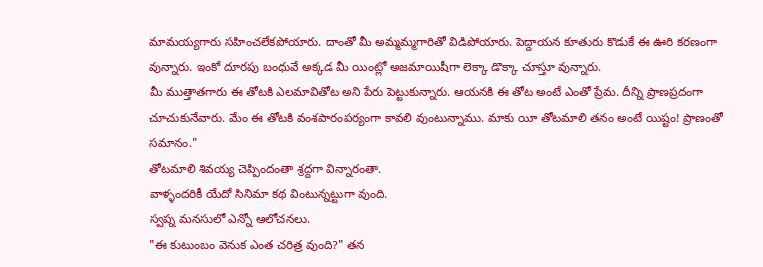మామయ్యగారు సహించలేకపోయారు. దాంతో మీ అమ్మమ్మగారితో విడిపోయారు. పెద్దాయన కూతురు కొడుకే ఈ ఊరి కరణంగా వున్నారు. ఇంకో దూరపు బంధువే అక్కడ మీ యింట్లో అజమాయిషీగా లెక్కా డొక్కా చూస్తూ వున్నారు.
మీ ముత్తాతగారు ఈ తోటకి ఎలమావితోట అని పేరు పెట్టుకున్నారు. ఆయనకి ఈ తోట అంటే ఎంతో ప్రేమ. దీన్ని ప్రాణప్రదంగా చూచుకునేవారు. మేం ఈ తోటకి వంశపారంపర్యంగా కావలి వుంటున్నాము. మాకు యీ తోటమాలి తనం అంటే యిష్టం! ప్రాణంతో సమానం."
తోటమాలి శివయ్య చెప్పిందంతా శ్రద్దగా విన్నారంతా.
వాళ్ళందరికీ యేదో సినిమా కథ వింటున్నట్టుగా వుంది.
స్వప్న మనసులో ఎన్నో ఆలోచనలు.
"ఈ కుటుంబం వెనుక ఎంత చరిత్ర వుంది?" తన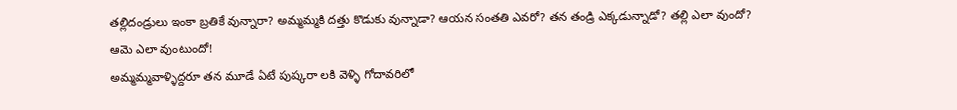తల్లిదండ్రులు ఇంకా బ్రతికే వున్నారా? అమ్మమ్మకి దత్తు కొడుకు వున్నాడా? ఆయన సంతతి ఎవరో? తన తండ్రి ఎక్కడున్నాడో? తల్లి ఎలా వుందో?
ఆమె ఎలా వుంటుందో!
అమ్మమ్మవాళ్ళిద్దరూ తన మూడే ఏటే పుష్కరా లకి వెళ్ళి గోదావరిలో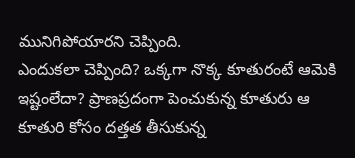మునిగిపోయారని చెప్పింది.
ఎందుకలా చెప్పింది? ఒక్కగా నొక్క కూతురంటే ఆమెకి ఇష్టంలేదా? ప్రాణప్రదంగా పెంచుకున్న కూతురు ఆ కూతురి కోసం దత్తత తీసుకున్న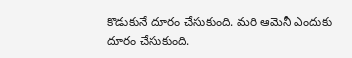కొడుకునే దూరం చేసుకుంది. మరి ఆమెనీ ఎందుకు దూరం చేసుకుంది.